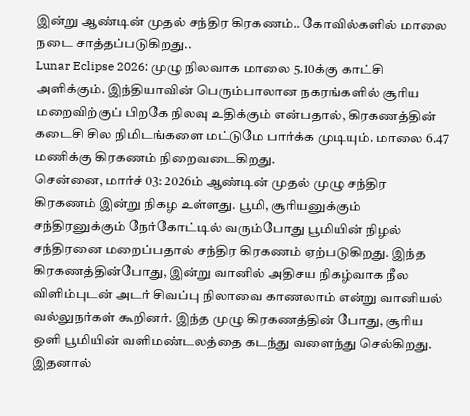இன்று ஆண்டின் முதல் சந்திர கிரகணம்.. கோவில்களில் மாலை நடை சாத்தப்படுகிறது..
Lunar Eclipse 2026: முழு நிலவாக மாலை 5.10க்கு காட்சி அளிக்கும். இந்தியாவின் பெரும்பாலான நகரங்களில் சூரிய மறைவிற்குப் பிறகே நிலவு உதிக்கும் என்பதால், கிரகணத்தின் கடைசி சில நிமிடங்களை மட்டுமே பார்க்க முடியும். மாலை 6.47 மணிக்கு கிரகணம் நிறைவடைகிறது.
சென்னை, மார்ச் 03: 2026ம் ஆண்டின் முதல் முழு சந்திர கிரகணம் இன்று நிகழ உள்ளது. பூமி, சூரியனுக்கும் சந்திரனுக்கும் நேர்கோட்டில் வரும்போது பூமியின் நிழல் சந்திரனை மறைப்பதால் சந்திர கிரகணம் ஏற்படுகிறது. இந்த கிரகணத்தின்போது, இன்று வானில் அதிசய நிகழ்வாக நீல விளிம்புடன் அடர் சிவப்பு நிலாவை காணலாம் என்று வானியல் வல்லுநர்கள் கூறினர். இந்த முழு கிரகணத்தின் போது, சூரிய ஒளி பூமியின் வளிமண்டலத்தை கடந்து வளைந்து செல்கிறது. இதனால்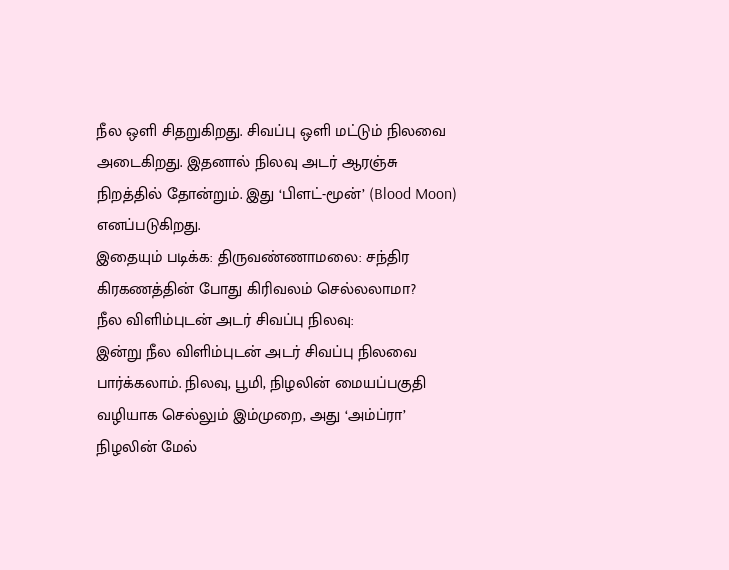நீல ஒளி சிதறுகிறது. சிவப்பு ஒளி மட்டும் நிலவை அடைகிறது. இதனால் நிலவு அடர் ஆரஞ்சு நிறத்தில் தோன்றும். இது ‘பிளட்-மூன்’ (Blood Moon) எனப்படுகிறது.
இதையும் படிக்க: திருவண்ணாமலை: சந்திர கிரகணத்தின் போது கிரிவலம் செல்லலாமா?
நீல விளிம்புடன் அடர் சிவப்பு நிலவு:
இன்று நீல விளிம்புடன் அடர் சிவப்பு நிலவை பார்க்கலாம். நிலவு, பூமி, நிழலின் மையப்பகுதி வழியாக செல்லும் இம்முறை, அது ‘அம்ப்ரா’ நிழலின் மேல்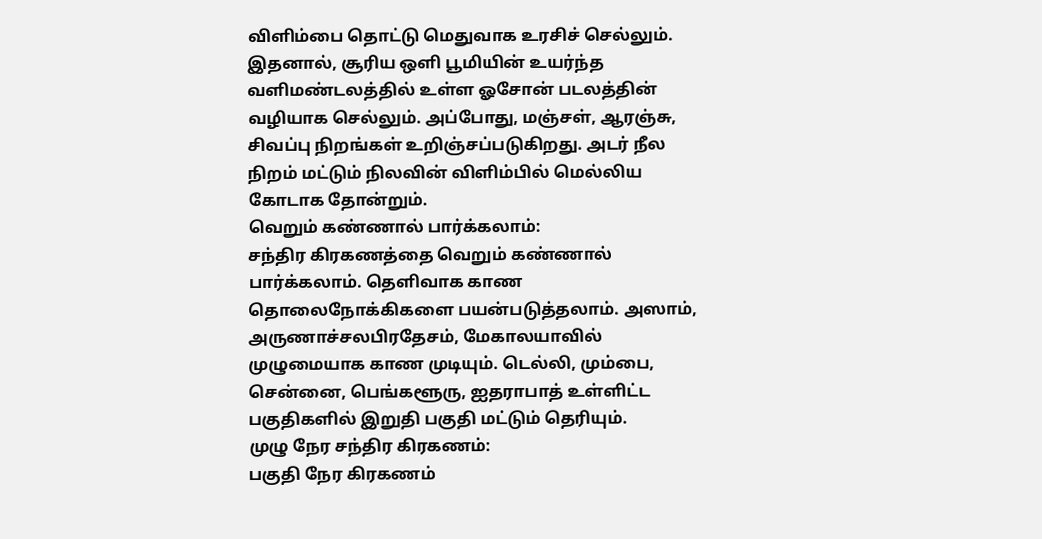விளிம்பை தொட்டு மெதுவாக உரசிச் செல்லும். இதனால், சூரிய ஒளி பூமியின் உயர்ந்த வளிமண்டலத்தில் உள்ள ஓசோன் படலத்தின் வழியாக செல்லும். அப்போது, மஞ்சள், ஆரஞ்சு, சிவப்பு நிறங்கள் உறிஞ்சப்படுகிறது. அடர் நீல நிறம் மட்டும் நிலவின் விளிம்பில் மெல்லிய கோடாக தோன்றும்.
வெறும் கண்ணால் பார்க்கலாம்:
சந்திர கிரகணத்தை வெறும் கண்ணால் பார்க்கலாம். தெளிவாக காண தொலைநோக்கிகளை பயன்படுத்தலாம். அஸாம், அருணாச்சலபிரதேசம், மேகாலயாவில் முழுமையாக காண முடியும். டெல்லி, மும்பை, சென்னை, பெங்களூரு, ஐதராபாத் உள்ளிட்ட பகுதிகளில் இறுதி பகுதி மட்டும் தெரியும்.
முழு நேர சந்திர கிரகணம்:
பகுதி நேர கிரகணம்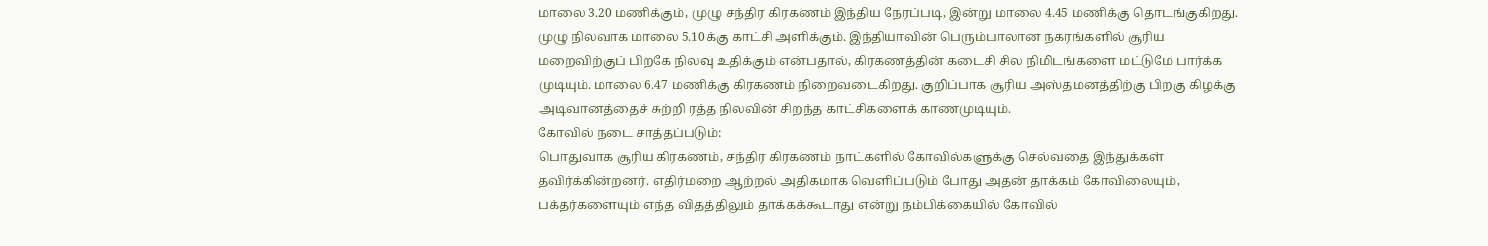மாலை 3.20 மணிக்கும், முழு சந்திர கிரகணம் இந்திய நேரப்படி, இன்று மாலை 4.45 மணிக்கு தொடங்குகிறது. முழு நிலவாக மாலை 5.10க்கு காட்சி அளிக்கும். இந்தியாவின் பெரும்பாலான நகரங்களில் சூரிய மறைவிற்குப் பிறகே நிலவு உதிக்கும் என்பதால், கிரகணத்தின் கடைசி சில நிமிடங்களை மட்டுமே பார்க்க முடியும். மாலை 6.47 மணிக்கு கிரகணம் நிறைவடைகிறது. குறிப்பாக சூரிய அஸ்தமனத்திற்கு பிறகு கிழக்கு அடிவானத்தைச் சுற்றி ரத்த நிலவின் சிறந்த காட்சிகளைக் காணமுடியும்.
கோவில் நடை சாத்தப்படும்:
பொதுவாக சூரிய கிரகணம், சந்திர கிரகணம் நாட்களில் கோவில்களுக்கு செல்வதை இந்துக்கள் தவிர்க்கின்றனர். எதிர்மறை ஆற்றல் அதிகமாக வெளிப்படும் போது அதன் தாக்கம் கோவிலையும், பக்தர்களையும் எந்த விதத்திலும் தாக்கக்கூடாது என்று நம்பிக்கையில் கோவில்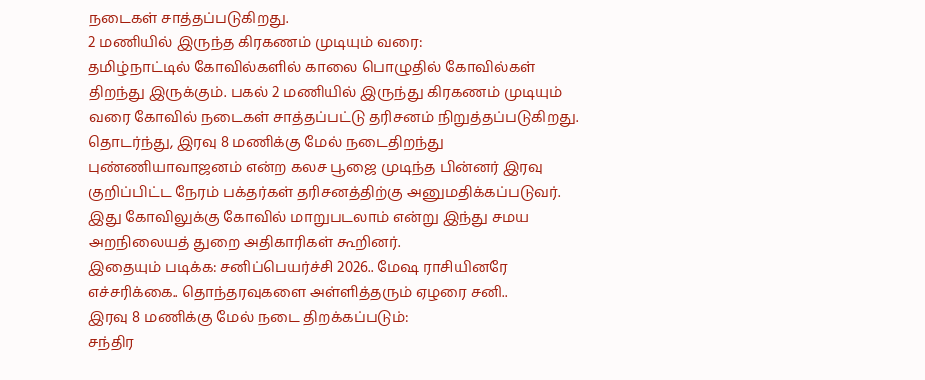நடைகள் சாத்தப்படுகிறது.
2 மணியில் இருந்த கிரகணம் முடியும் வரை:
தமிழ்நாட்டில் கோவில்களில் காலை பொழுதில் கோவில்கள் திறந்து இருக்கும். பகல் 2 மணியில் இருந்து கிரகணம் முடியும் வரை கோவில் நடைகள் சாத்தப்பட்டு தரிசனம் நிறுத்தப்படுகிறது. தொடர்ந்து, இரவு 8 மணிக்கு மேல் நடைதிறந்து புண்ணியாவாஜனம் என்ற கலச பூஜை முடிந்த பின்னர் இரவு குறிப்பிட்ட நேரம் பக்தர்கள் தரிசனத்திற்கு அனுமதிக்கப்படுவர். இது கோவிலுக்கு கோவில் மாறுபடலாம் என்று இந்து சமய அறநிலையத் துறை அதிகாரிகள் கூறினர்.
இதையும் படிக்க: சனிப்பெயர்ச்சி 2026.. மேஷ ராசியினரே எச்சரிக்கை.. தொந்தரவுகளை அள்ளித்தரும் ஏழரை சனி..
இரவு 8 மணிக்கு மேல் நடை திறக்கப்படும்:
சந்திர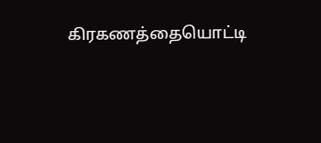கிரகணத்தையொட்டி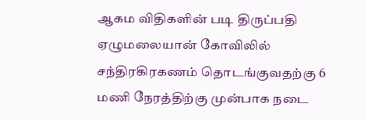ஆகம விதிகளின் படி திருப்பதி ஏழுமலையான் கோவிலில் சந்திரகிரகணம் தொடங்குவதற்கு 6 மணி நேரத்திற்கு முன்பாக நடை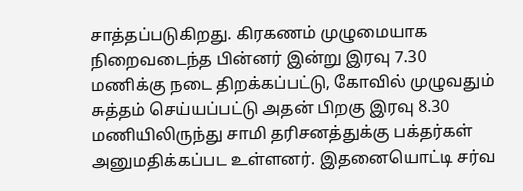சாத்தப்படுகிறது. கிரகணம் முழுமையாக நிறைவடைந்த பின்னர் இன்று இரவு 7.30 மணிக்கு நடை திறக்கப்பட்டு, கோவில் முழுவதும் சுத்தம் செய்யப்பட்டு அதன் பிறகு இரவு 8.30 மணியிலிருந்து சாமி தரிசனத்துக்கு பக்தர்கள் அனுமதிக்கப்பட உள்ளனர். இதனையொட்டி சர்வ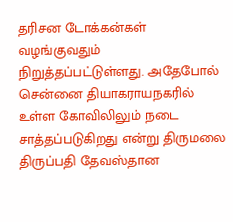தரிசன டோக்கன்கள் வழங்குவதும் நிறுத்தப்பட்டுள்ளது. அதேபோல் சென்னை தியாகராயநகரில் உள்ள கோவிலிலும் நடை சாத்தப்படுகிறது என்று திருமலை திருப்பதி தேவஸ்தான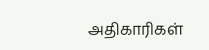அதிகாரிகள்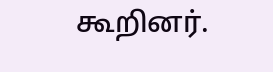கூறினர்.